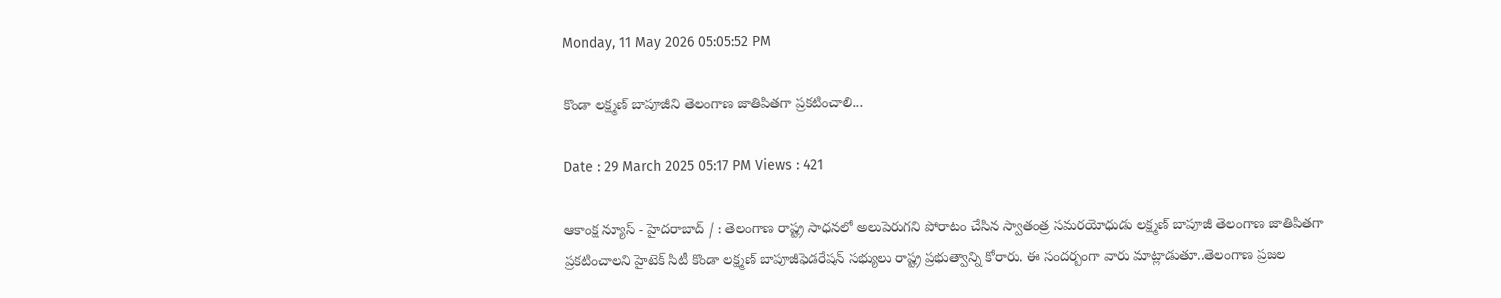Monday, 11 May 2026 05:05:52 PM

కొండా లక్ష్మణ్ బాపూజీని తెలంగాణ జాతిపితగా ప్రకటించాలి...

Date : 29 March 2025 05:17 PM Views : 421

ఆకాంక్ష న్యూస్ - హైదరాబాద్ / : తెలంగాణ రాష్ట్ర సాధనలో అలుపెరుగని పోరాటం చేసిన స్వాతంత్ర సమరయోధుడు లక్ష్మణ్ బాపూజీ తెలంగాణ జాతిపితగా ప్రకటించాలని హైటెక్ సిటీ కొండా లక్ష్మణ్ బాపూజీఫెడరేషన్ సభ్యులు రాష్ట్ర ప్రభుత్వాన్ని కోరారు. ఈ సందర్బంగా వారు మాట్లాడుతూ..తెలంగాణ ప్రజల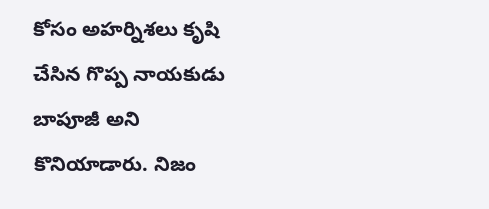కోసం అహర్నిశలు కృషి చేసిన గొప్ప నాయకుడు బాపూజీ అని కొనియాడారు. నిజం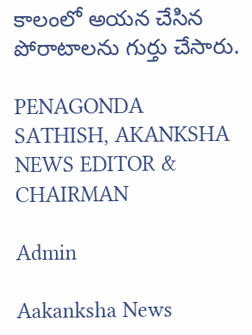కాలంలో అయన చేసిన పోరాటాలను గుర్తు చేసారు.

PENAGONDA SATHISH, AKANKSHA NEWS EDITOR & CHAIRMAN

Admin

Aakanksha News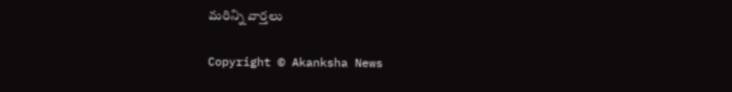మరిన్ని వార్తలు

Copyright © Akanksha News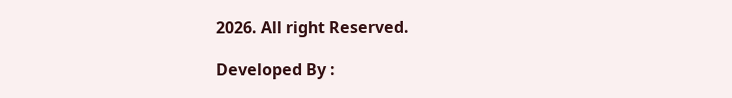2026. All right Reserved.

Developed By :